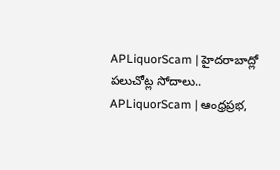APLiquorScam | హైదరాబాద్లో పలుచోట్ల సోదాలు..
APLiquorScam | ఆంధ్రప్రభ,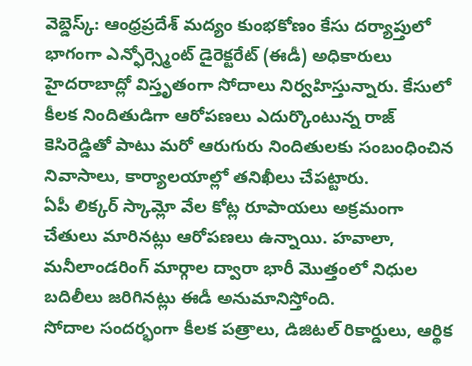వెబ్డెస్క్: ఆంధ్రప్రదేశ్ మద్యం కుంభకోణం కేసు దర్యాప్తులో భాగంగా ఎన్ఫోర్స్మెంట్ డైరెక్టరేట్ (ఈడీ) అధికారులు హైదరాబాద్లో విస్తృతంగా సోదాలు నిర్వహిస్తున్నారు. కేసులో కీలక నిందితుడిగా ఆరోపణలు ఎదుర్కొంటున్న రాజ్ కెసిరెడ్డితో పాటు మరో ఆరుగురు నిందితులకు సంబంధించిన నివాసాలు, కార్యాలయాల్లో తనిఖీలు చేపట్టారు.
ఏపీ లిక్కర్ స్కామ్లో వేల కోట్ల రూపాయలు అక్రమంగా చేతులు మారినట్లు ఆరోపణలు ఉన్నాయి. హవాలా, మనీలాండరింగ్ మార్గాల ద్వారా భారీ మొత్తంలో నిధుల బదిలీలు జరిగినట్లు ఈడీ అనుమానిస్తోంది.
సోదాల సందర్భంగా కీలక పత్రాలు, డిజిటల్ రికార్డులు, ఆర్థిక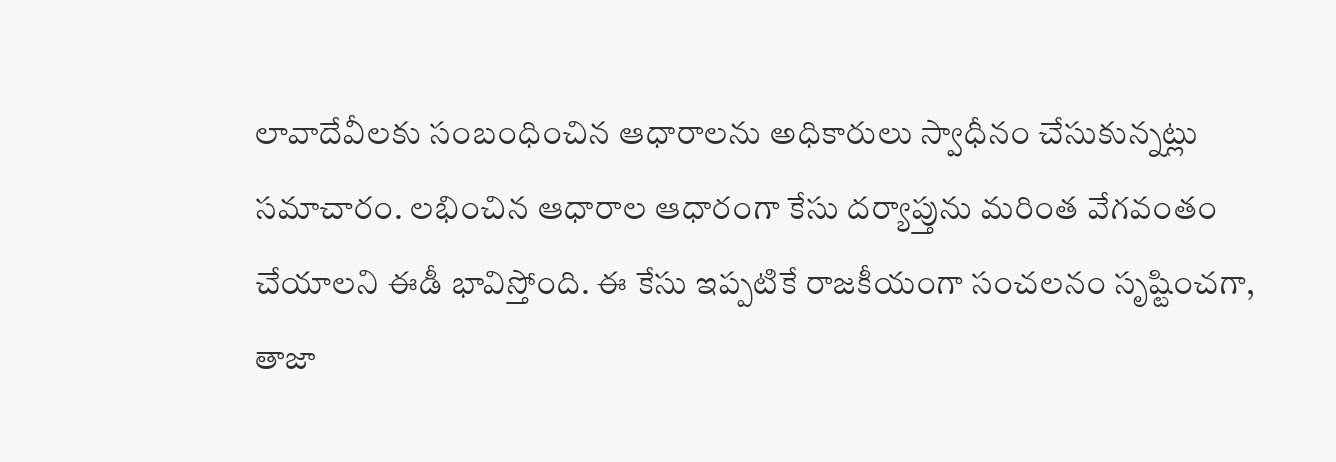లావాదేవీలకు సంబంధించిన ఆధారాలను అధికారులు స్వాధీనం చేసుకున్నట్లు సమాచారం. లభించిన ఆధారాల ఆధారంగా కేసు దర్యాప్తును మరింత వేగవంతం చేయాలని ఈడీ భావిస్తోంది. ఈ కేసు ఇప్పటికే రాజకీయంగా సంచలనం సృష్టించగా, తాజా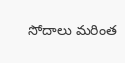సోదాలు మరింత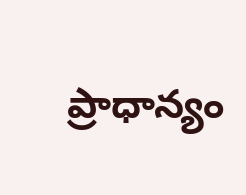ప్రాధాన్యం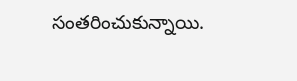సంతరించుకున్నాయి.